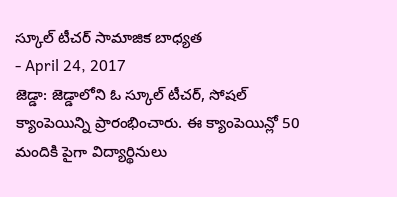స్కూల్ టీచర్ సామాజిక బాధ్యత
- April 24, 2017
జెడ్డా: జెడ్డాలోని ఓ స్కూల్ టీచర్, సోషల్ క్యాంపెయిన్ని ప్రారంభించారు. ఈ క్యాంపెయిన్లో 50 మందికి పైగా విద్యార్థినులు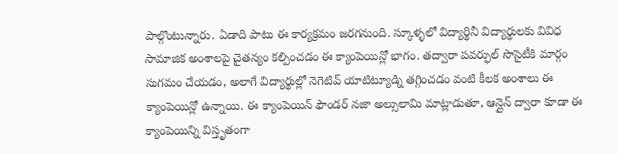పాల్గొంటున్నారు. ఏడాది పాటు ఈ కార్యక్రమం జరగనుంది. స్కూళ్ళలో విద్యార్థినీ విద్యార్థులకు వివిధ సామాజిక అంశాలపై చైతన్యం కల్పించడం ఈ క్యాంపెయిన్లో భాగం. తద్వారా పవర్ఫుల్ సొసైటీకి మార్గం సుగమం చేయడం, అలాగే విద్యార్థుల్లో నెగెటివ్ యాటిట్యూడ్ని తగ్గించడం వంటి కీలక అంశాలు ఈ క్యాంపెయిన్లో ఉన్నాయి. ఈ క్యాంపెయిన్ ఫౌండర్ నజా అల్సులామి మాట్లాడుతూ, ఆన్లైన్ ద్వారా కూడా ఈ క్యాంపెయిన్ని విస్తృతంగా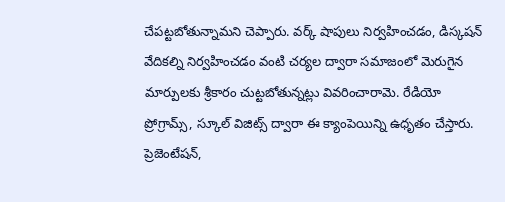చేపట్టబోతున్నామని చెప్పారు. వర్క్ షాపులు నిర్వహించడం, డిస్కషన్ వేదికల్ని నిర్వహించడం వంటి చర్యల ద్వారా సమాజంలో మెరుగైన మార్పులకు శ్రీకారం చుట్టబోతున్నట్లు వివరించారామె. రేడియో ప్రోగ్రామ్స్, స్కూల్ విజిట్స్ ద్వారా ఈ క్యాంపెయిన్ని ఉధృతం చేస్తారు. ప్రెజెంటేషన్,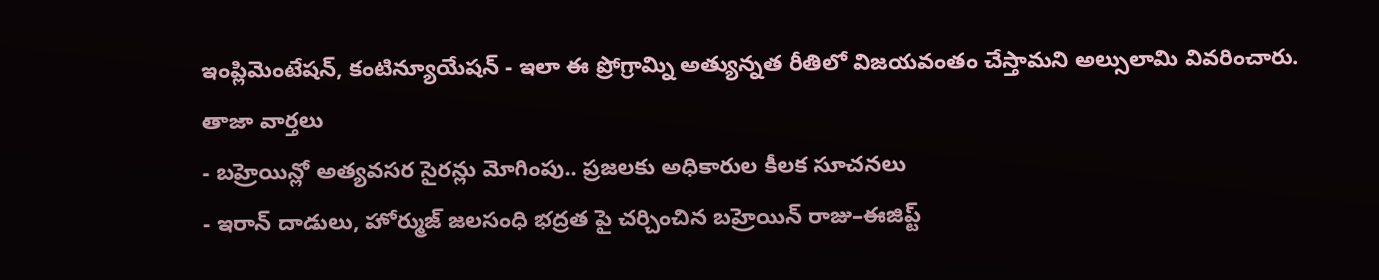ఇంప్లిమెంటేషన్, కంటిన్యూయేషన్ - ఇలా ఈ ప్రోగ్రామ్ని అత్యున్నత రీతిలో విజయవంతం చేస్తామని అల్సులామి వివరించారు.
తాజా వార్తలు
- బహ్రెయిన్లో అత్యవసర సైరన్లు మోగింపు.. ప్రజలకు అధికారుల కీలక సూచనలు
- ఇరాన్ దాడులు, హోర్ముజ్ జలసంధి భద్రత పై చర్చించిన బహ్రెయిన్ రాజు–ఈజిప్ట్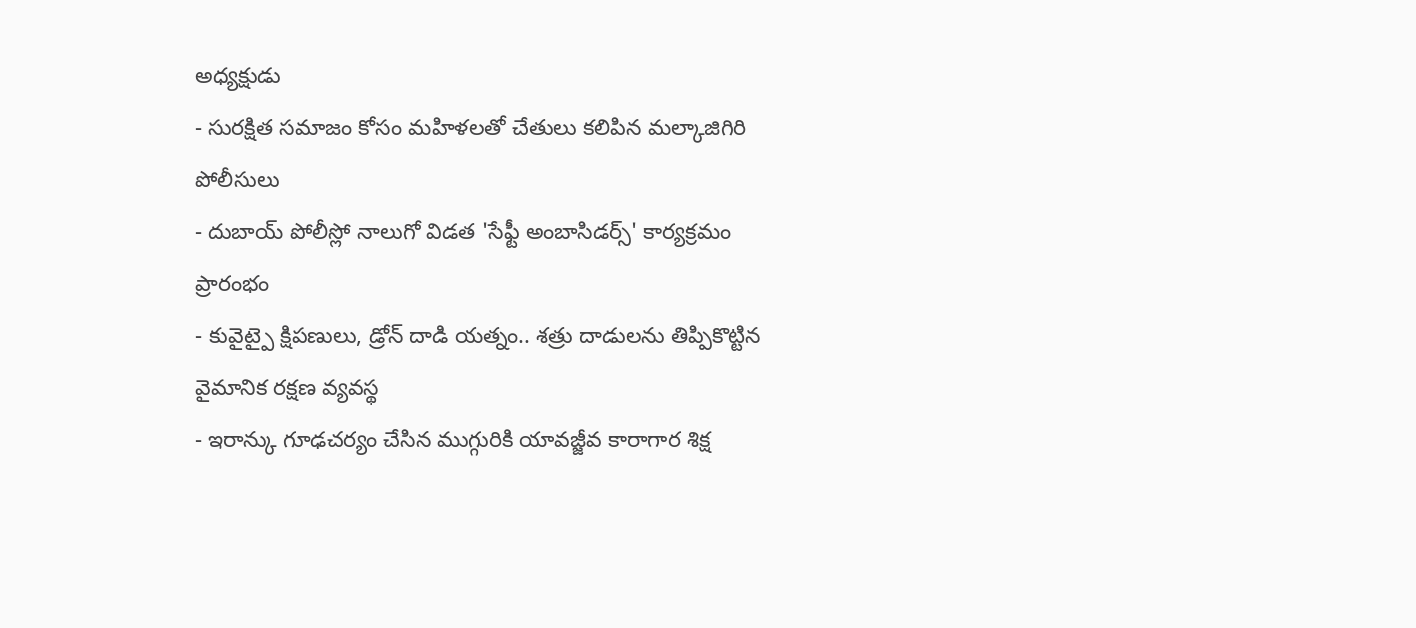అధ్యక్షుడు
- సురక్షిత సమాజం కోసం మహిళలతో చేతులు కలిపిన మల్కాజిగిరి పోలీసులు
- దుబాయ్ పోలీస్లో నాలుగో విడత 'సేఫ్టీ అంబాసిడర్స్' కార్యక్రమం ప్రారంభం
- కువైట్పై క్షిపణులు, డ్రోన్ దాడి యత్నం.. శత్రు దాడులను తిప్పికొట్టిన వైమానిక రక్షణ వ్యవస్థ
- ఇరాన్కు గూఢచర్యం చేసిన ముగ్గురికి యావజ్జీవ కారాగార శిక్ష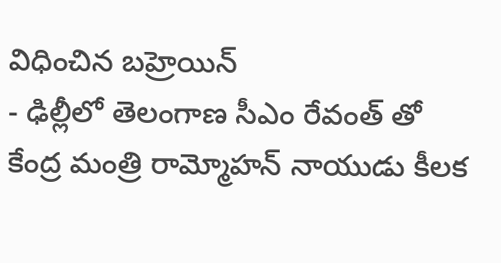విధించిన బహ్రెయిన్
- ఢిల్లీలో తెలంగాణ సీఎం రేవంత్ తో కేంద్ర మంత్రి రామ్మోహన్ నాయుడు కీలక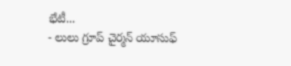భేటీ...
- లులు గ్రూప్ చైర్మన్ యూసుఫ్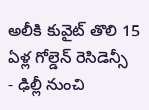అలీకి కువైట్ తొలి 15 ఏళ్ల గోల్డెన్ రెసిడెన్సీ
- ఢిల్లీ నుంచి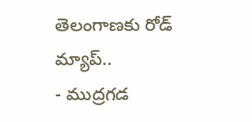తెలంగాణకు రోడ్ మ్యాప్..
- ముద్రగడ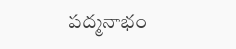పద్మనాభం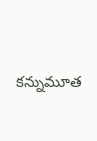కన్నుమూత